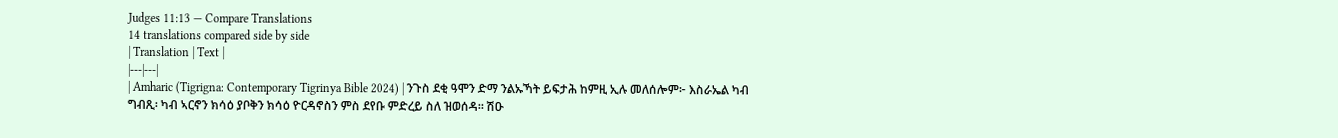Judges 11:13 — Compare Translations
14 translations compared side by side
| Translation | Text |
|---|---|
| Amharic (Tigrigna: Contemporary Tigrinya Bible 2024) | ንጉስ ደቂ ዓሞን ድማ ንልኡኻት ይፍታሕ ከምዚ ኢሉ መለሰሎም፦ እስራኤል ካብ ግብጺ፡ ካብ ኣርኖን ክሳዕ ያቦቅን ክሳዕ ዮርዳኖስን ምስ ደየቡ ምድረይ ስለ ዝወሰዳ። ሽዑ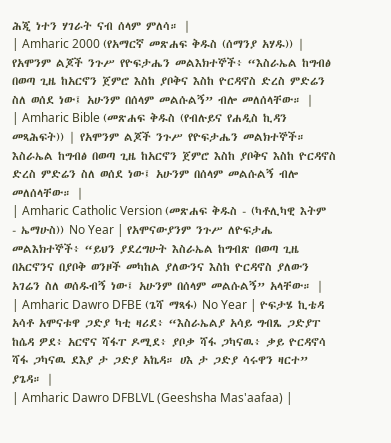ሕጂ ነተን ሃገራት ናብ ሰላም ምለሳ። |
| Amharic 2000 (የአማርኛ መጽሐፍ ቅዱስ (ሰማንያ አሃዱ)) | የአሞንም ልጆች ንጉሥ የዮፍታሔን መልእክተኞች፥ “እስራኤል ከግብፅ በወጣ ጊዜ ከአርኖን ጀምሮ እስከ ያቦቅና እስከ ዮርዳኖስ ድረስ ምድሬን ስለ ወሰደ ነው፤ አሁንም በሰላም መልሱልኝ” ብሎ መለሰላቸው። |
| Amharic Bible (መጽሐፍ ቅዱስ (የብሉይና የሐዲስ ኪዳን መጻሕፍት)) | የአሞንም ልጆች ንጉሥ የዮፍታሔን መልክተኞች። እስራኤል ከግብፅ በወጣ ጊዜ ከአርኖን ጀምሮ እስከ ያቦቅና እስከ ዮርዳኖስ ድረስ ምድሬን ስለ ወሰደ ነው፤ አሁንም በሰላም መልሱልኝ ብሎ መለሰላቸው። |
| Amharic Catholic Version (መጽሐፍ ቅዱስ - (ካቶሊካዊ እትም - ኤማሁስ)) No Year | የአሞናውያንም ንጉሥ ለዮፍታሔ መልእክተኞች፥ “ይህን ያደረግሁት እስራኤል ከግብጽ በወጣ ጊዜ በአርኖንና በያቦቅ ወንዞች መካከል ያለውንና እስከ ዮርዳኖስ ያለውን አገሬን ስለ ወሰዱብኝ ነው፤ አሁንም በሰላም መልሱልኝ” አላቸው። |
| Amharic Dawro DFBE (ጌሻ ማጻፋ) No Year | ዮፍታሄ ኪቴዳ አሳቶ አሞናቱዋ ጋድያ ካቲ ዛሪደ፥ “እስራኤልያ አሳይ ግብጼ ጋድያፐ ከሴዳ ዎደ፥ አርኖና ሻፋፐ ዶሚደ፥ ያቦቃ ሻፋ ጋካናዉ፥ ቃይ ዮርዳኖሳ ሻፋ ጋካናዉ ደእያ ታ ጋድያ አኬዳ። ሀእ ታ ጋድያ ሳሩዋን ዛርተ” ያጌዳ። |
| Amharic Dawro DFBLVL (Geeshsha Mas'aafaa) |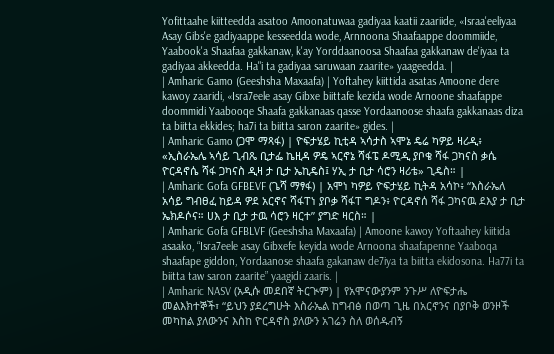Yofittaahe kiitteedda asatoo Amoonatuwaa gadiyaa kaatii zaariide, «Israa'eeliyaa Asay Gibs'e gadiyaappe kesseedda wode, Arnnoona Shaafaappe doommiide, Yaabook'a Shaafaa gakkanaw, k'ay Yorddaanoosa Shaafaa gakkanaw de'iyaa ta gadiyaa akkeedda. Ha"i ta gadiyaa saruwaan zaarite» yaageedda. |
| Amharic Gamo (Geeshsha Maxaafa) | Yoftahey kiittida asatas Amoone dere kawoy zaaridi, «Isra7eele asay Gibxe biittafe kezida wode Arnoone shaafappe doommidi Yaabooqe Shaafa gakkanaas qasse Yordaanoose shaafa gakkanaas diza ta biitta ekkides; ha7i ta biitta saron zaarite» gides. |
| Amharic Gamo (ጋሞ ማጻፋ) | ዮፍታሄይ ኪቲዳ ኣሳታስ ኣሞኔ ዴሬ ካዎይ ዛሪዲ፥ «ኢስራኤሌ ኣሳይ ጊብጼ ቢታፌ ኬዚዳ ዎዴ ኣርኖኔ ሻፋፔ ዶሚዲ ያቦቄ ሻፋ ጋካናስ ቃሴ ዮርዳኖሴ ሻፋ ጋካናስ ዲዛ ታ ቢታ ኤኪዴስ፤ ሃኢ ታ ቢታ ሳሮን ዛሪቴ» ጊዴስ። |
| Amharic Gofa GFBEVF (ጌሻ ማፃፋ) | አሞነ ካዎይ ዮፍታሄይ ኪትዳ አሳኮ፥ “እስራኤለ አሳይ ግብፀፈ ከይዳ ዎደ አርኖና ሻፋፐነ ያቦቃ ሻፋፐ ግዶን፥ ዮርዳኖሰ ሻፋ ጋካናዉ ደእያ ታ ቢታ ኤክዶሶና። ሀእ ታ ቢታ ታዉ ሳሮን ዛርተ” ያግድ ዛርስ። |
| Amharic Gofa GFBLVF (Geeshsha Maxaafa) | Amoone kawoy Yoftaahey kiitida asaako, “Isra7eele asay Gibxefe keyida wode Arnoona shaafapenne Yaaboqa shaafape giddon, Yordaanose shaafa gakanaw de7iya ta biitta ekidosona. Ha77i ta biitta taw saron zaarite” yaagidi zaaris. |
| Amharic NASV (አዲሱ መደበኛ ትርጒም) | የአሞናውያንም ንጉሥ ለዮፍታሔ መልእክተኞች፣ “ይህን ያደረግሁት እስራኤል ከግብፅ በወጣ ጊዜ በአርኖንና በያቦቅ ወንዞች መካከል ያለውንና እስከ ዮርዳኖስ ያለውን አገሬን ስለ ወሰዱብኝ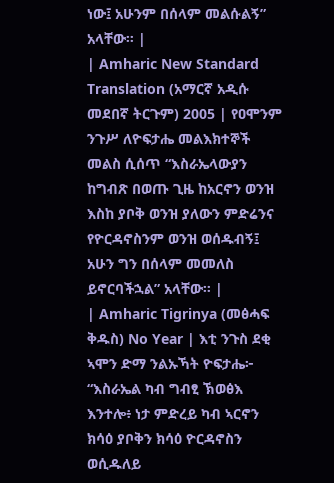ነው፤ አሁንም በሰላም መልሱልኝ” አላቸው። |
| Amharic New Standard Translation (አማርኛ አዲሱ መደበኛ ትርጉም) 2005 | የዐሞንም ንጉሥ ለዮፍታሔ መልእክተኞች መልስ ሲሰጥ “እስራኤላውያን ከግብጽ በወጡ ጊዜ ከአርኖን ወንዝ እስከ ያቦቅ ወንዝ ያለውን ምድሬንና የዮርዳኖስንም ወንዝ ወሰዱብኝ፤ አሁን ግን በሰላም መመለስ ይኖርባችኋል” አላቸው። |
| Amharic Tigrinya (መፅሓፍ ቅዱስ) No Year | እቲ ንጉስ ደቂ ኣሞን ድማ ንልኡኻት ዮፍታሔ፦ “እስራኤል ካብ ግብፂ ኽወፅእ እንተሎ፥ ነታ ምድረይ ካብ ኣርኖን ክሳዕ ያቦቅን ክሳዕ ዮርዳኖስን ወሲዱለይ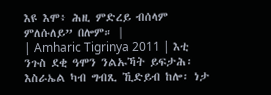እዩ እሞ፥ ሕዚ ምድረይ ብሰላም ምለሱለይ” በሎም። |
| Amharic Tigrinya 2011 | እቲ ንጉስ ደቂ ዓሞን ንልኡኻት ይፍታሕ፡ እስራኤል ካብ ግብጺ ኺድይብ ከሎ፡ ነታ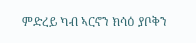ምድረይ ካብ ኣርኖን ክሳዕ ያቦቅን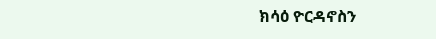ክሳዕ ዮርዳኖስን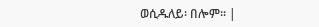ወሲዱለይ፡ በሎም። |